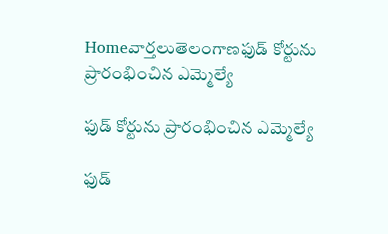Homeవార్తలుతెలంగాణఫుడ్ కోర్టును ప్రారంభించిన ఎమ్మెల్యే

ఫుడ్ కోర్టును ప్రారంభించిన ఎమ్మెల్యే

ఫుడ్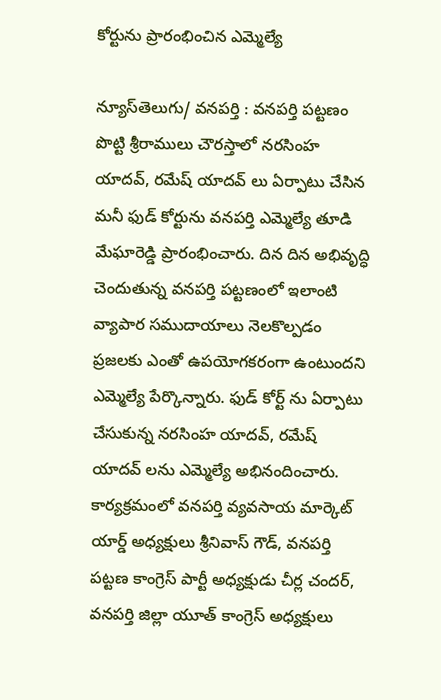కోర్టును ప్రారంభించిన ఎమ్మెల్యే

న్యూస్‌తెలుగు/ వనపర్తి : వనపర్తి పట్టణం పొట్టి శ్రీరాములు చౌరస్తాలో నరసింహ యాదవ్, రమేష్ యాదవ్ లు ఏర్పాటు చేసిన మనీ ఫుడ్ కోర్టును వనపర్తి ఎమ్మెల్యే తూడి మేఘారెడ్డి ప్రారంభించారు. దిన దిన అభివృద్ధి చెందుతున్న వనపర్తి పట్టణంలో ఇలాంటి వ్యాపార సముదాయాలు నెలకొల్పడం ప్రజలకు ఎంతో ఉపయోగకరంగా ఉంటుందని ఎమ్మెల్యే పేర్కొన్నారు. ఫుడ్ కోర్ట్ ను ఏర్పాటు చేసుకున్న నరసింహ యాదవ్, రమేష్ యాదవ్ లను ఎమ్మెల్యే అభినందించారు. కార్యక్రమంలో వనపర్తి వ్యవసాయ మార్కెట్ యార్డ్ అధ్యక్షులు శ్రీనివాస్ గౌడ్, వనపర్తి పట్టణ కాంగ్రెస్ పార్టీ అధ్యక్షుడు చీర్ల చందర్, వనపర్తి జిల్లా యూత్ కాంగ్రెస్ అధ్యక్షులు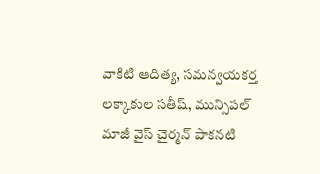వాకిటి ఆదిత్య, సమన్వయకర్త లక్కాకుల సతీష్, మున్సిపల్ మాజీ వైస్ చైర్మన్ పాకనటి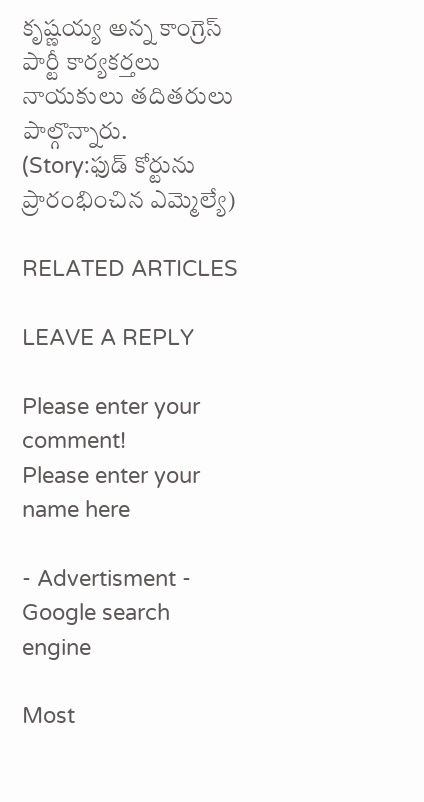కృష్ణయ్య అన్న కాంగ్రెస్ పార్టీ కార్యకర్తలు నాయకులు తదితరులు పాల్గొన్నారు. (Story:ఫుడ్ కోర్టును ప్రారంభించిన ఎమ్మెల్యే)

RELATED ARTICLES

LEAVE A REPLY

Please enter your comment!
Please enter your name here

- Advertisment -
Google search engine

Most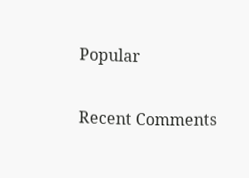Popular

Recent Comments